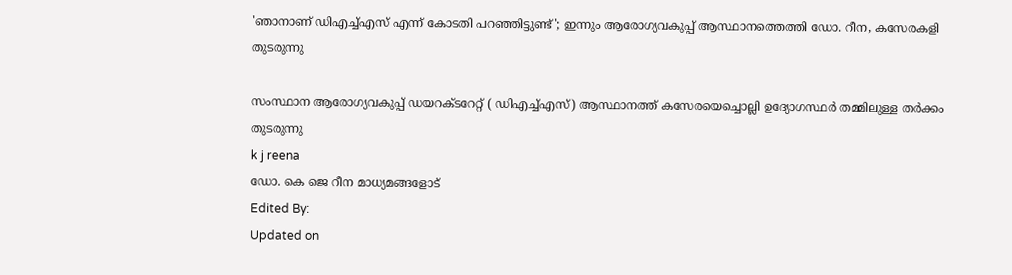'ഞാനാണ് ഡിഎച്ച്എസ് എന്ന് കോടതി പറഞ്ഞിട്ടുണ്ട്'; ഇന്നും ആരോഗ്യവകുപ്പ് ആസ്ഥാനത്തെത്തി ഡോ. റീന, കസേരകളി തുടരുന്നു

സംസ്ഥാന ആരോഗ്യവകുപ്പ് ഡയറക്ടറേറ്റ് ( ഡിഎച്ച്എസ്) ആസ്ഥാനത്ത് കസേരയെച്ചൊല്ലി ഉദ്യോഗസ്ഥര്‍ തമ്മിലുള്ള തര്‍ക്കം തുടരുന്നു
k j reena
ഡോ. കെ ജെ റീന മാധ്യമങ്ങളോട്
Edited By:
Updated on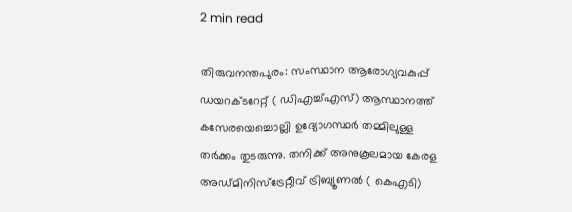2 min read

തിരുവനന്തപുരം: സംസ്ഥാന ആരോഗ്യവകുപ്പ് ഡയറക്ടറേറ്റ് ( ഡിഎച്ച്എസ്) ആസ്ഥാനത്ത് കസേരയെച്ചൊല്ലി ഉദ്യോഗസ്ഥര്‍ തമ്മിലുള്ള തര്‍ക്കം തുടരുന്നു. തനിക്ക് അനുകൂലമായ കേരള അഡ്മിനിസ്‌ട്രേറ്റീവ് ട്രിബ്യൂണല്‍ ( കെഎടി)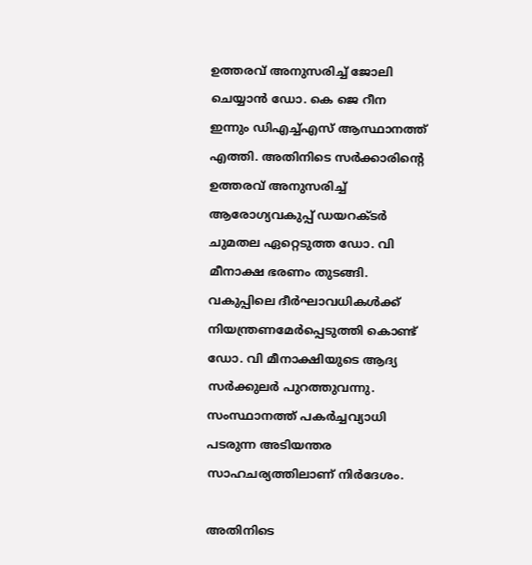ഉത്തരവ് അനുസരിച്ച് ജോലി ചെയ്യാന്‍ ഡോ. കെ ജെ റീന ഇന്നും ഡിഎച്ച്എസ് ആസ്ഥാനത്ത് എത്തി. അതിനിടെ സര്‍ക്കാരിന്റെ ഉത്തരവ് അനുസരിച്ച് ആരോഗ്യവകുപ്പ് ഡയറക്ടര്‍ ചുമതല ഏറ്റെടുത്ത ഡോ. വി മീനാക്ഷ ഭരണം തുടങ്ങി. വകുപ്പിലെ ദീര്‍ഘാവധികള്‍ക്ക് നിയന്ത്രണമേര്‍പ്പെടുത്തി കൊണ്ട് ഡോ. വി മീനാക്ഷിയുടെ ആദ്യ സര്‍ക്കുലര്‍ പുറത്തുവന്നു. സംസ്ഥാനത്ത് പകര്‍ച്ചവ്യാധി പടരുന്ന അടിയന്തര സാഹചര്യത്തിലാണ് നിര്‍ദേശം.

അതിനിടെ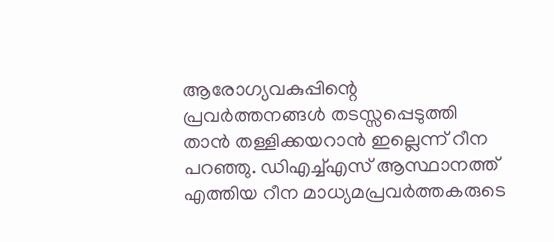ആരോഗ്യവകുപ്പിന്റെ പ്രവര്‍ത്തനങ്ങള്‍ തടസ്സപ്പെടുത്തി താന്‍ തള്ളിക്കയറാന്‍ ഇല്ലെന്ന് റീന പറഞ്ഞു. ഡിഎച്ച്എസ് ആസ്ഥാനത്ത് എത്തിയ റീന മാധ്യമപ്രവര്‍ത്തകരുടെ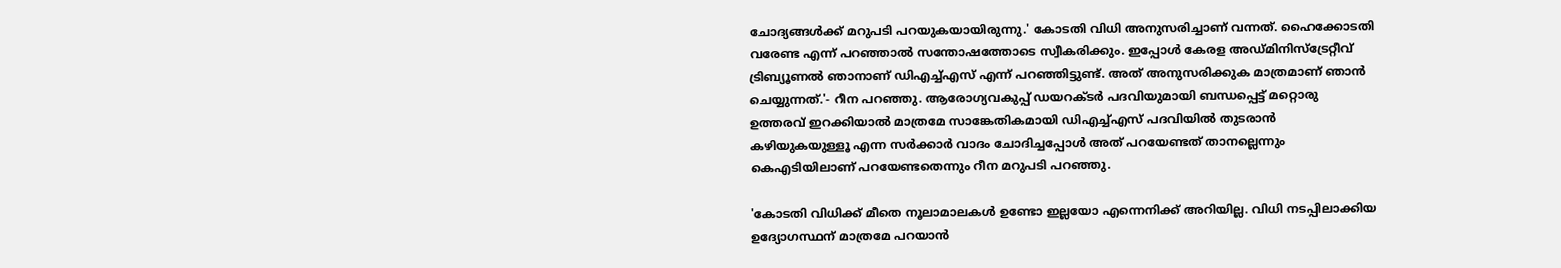ചോദ്യങ്ങള്‍ക്ക് മറുപടി പറയുകയായിരുന്നു.' കോടതി വിധി അനുസരിച്ചാണ് വന്നത്. ഹൈക്കോടതി വരേണ്ട എന്ന് പറഞ്ഞാല്‍ സന്തോഷത്തോടെ സ്വീകരിക്കും. ഇപ്പോള്‍ കേരള അഡ്മിനിസ്‌ട്രേറ്റീവ് ട്രിബ്യൂണല്‍ ഞാനാണ് ഡിഎച്ച്എസ് എന്ന് പറഞ്ഞിട്ടുണ്ട്. അത് അനുസരിക്കുക മാത്രമാണ് ഞാന്‍ ചെയ്യുന്നത്.'- റീന പറഞ്ഞു. ആരോഗ്യവകുപ്പ് ഡയറക്ടര്‍ പദവിയുമായി ബന്ധപ്പെട്ട് മറ്റൊരു ഉത്തരവ് ഇറക്കിയാല്‍ മാത്രമേ സാങ്കേതികമായി ഡിഎച്ച്എസ് പദവിയില്‍ തുടരാന്‍ കഴിയുകയുള്ളൂ എന്ന സര്‍ക്കാര്‍ വാദം ചോദിച്ചപ്പോള്‍ അത് പറയേണ്ടത് താനല്ലെന്നും കെഎടിയിലാണ് പറയേണ്ടതെന്നും റീന മറുപടി പറഞ്ഞു.

'കോടതി വിധിക്ക് മീതെ നൂലാമാലകള്‍ ഉണ്ടോ ഇല്ലയോ എന്നെനിക്ക് അറിയില്ല. വിധി നടപ്പിലാക്കിയ ഉദ്യോഗസ്ഥന് മാത്രമേ പറയാന്‍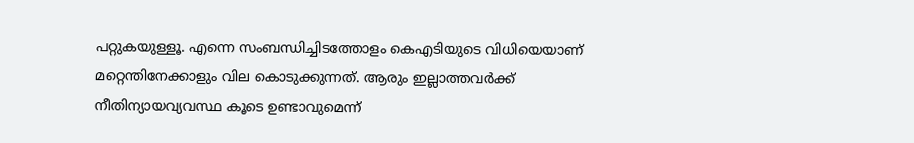പറ്റുകയുള്ളൂ. എന്നെ സംബന്ധിച്ചിടത്തോളം കെഎടിയുടെ വിധിയെയാണ് മറ്റെന്തിനേക്കാളും വില കൊടുക്കുന്നത്. ആരും ഇല്ലാത്തവര്‍ക്ക് നീതിന്യായവ്യവസ്ഥ കൂടെ ഉണ്ടാവുമെന്ന്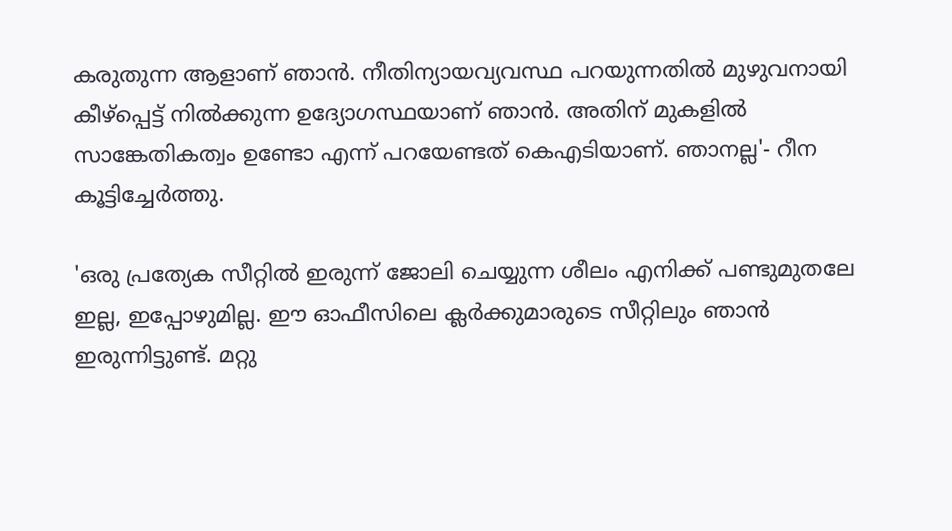കരുതുന്ന ആളാണ് ഞാന്‍. നീതിന്യായവ്യവസ്ഥ പറയുന്നതില്‍ മുഴുവനായി കീഴ്‌പ്പെട്ട് നില്‍ക്കുന്ന ഉദ്യോഗസ്ഥയാണ് ഞാന്‍. അതിന് മുകളില്‍ സാങ്കേതികത്വം ഉണ്ടോ എന്ന് പറയേണ്ടത് കെഎടിയാണ്. ഞാനല്ല'- റീന കൂട്ടിച്ചേര്‍ത്തു.

'ഒരു പ്രത്യേക സീറ്റില്‍ ഇരുന്ന് ജോലി ചെയ്യുന്ന ശീലം എനിക്ക് പണ്ടുമുതലേ ഇല്ല, ഇപ്പോഴുമില്ല. ഈ ഓഫീസിലെ ക്ലര്‍ക്കുമാരുടെ സീറ്റിലും ഞാന്‍ ഇരുന്നിട്ടുണ്ട്. മറ്റു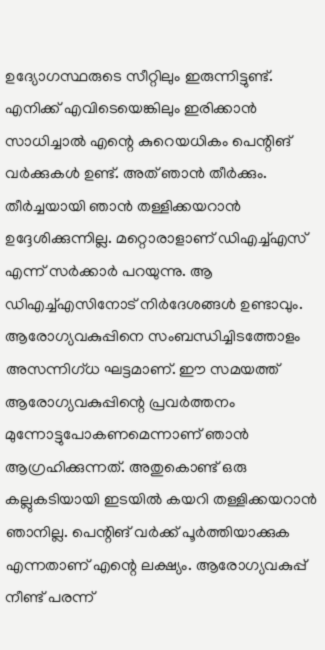ഉദ്യോഗസ്ഥരുടെ സീറ്റിലും ഇരുന്നിട്ടുണ്ട്. എനിക്ക് എവിടെയെങ്കിലും ഇരിക്കാന്‍ സാധിച്ചാല്‍ എന്റെ കുറെയധികം പെന്റിങ് വര്‍ക്കുകള്‍ ഉണ്ട്. അത് ഞാന്‍ തീര്‍ക്കും. തീര്‍ച്ചയായി ഞാന്‍ തള്ളിക്കയറാന്‍ ഉദ്ദേശിക്കുന്നില്ല. മറ്റൊരാളാണ് ഡിഎച്ച്എസ് എന്ന് സര്‍ക്കാര്‍ പറയുന്നു. ആ ഡിഎച്ച്എസിനോട് നിര്‍ദേശങ്ങള്‍ ഉണ്ടാവും. ആരോഗ്യവകുപ്പിനെ സംബന്ധിച്ചിടത്തോളം അസന്നിഗ്ധ ഘട്ടമാണ്. ഈ സമയത്ത് ആരോഗ്യവകുപ്പിന്റെ പ്രവര്‍ത്തനം മുന്നോട്ടുപോകണമെന്നാണ് ഞാന്‍ ആഗ്രഹിക്കുന്നത്. അതുകൊണ്ട് ഒരു കല്ലുകടിയായി ഇടയില്‍ കയറി തള്ളിക്കയറാന്‍ ഞാനില്ല. പെന്റിങ് വര്‍ക്ക് പൂര്‍ത്തിയാക്കുക എന്നതാണ് എന്റെ ലക്ഷ്യം. ആരോഗ്യവകുപ്പ് നീണ്ട് പരന്ന്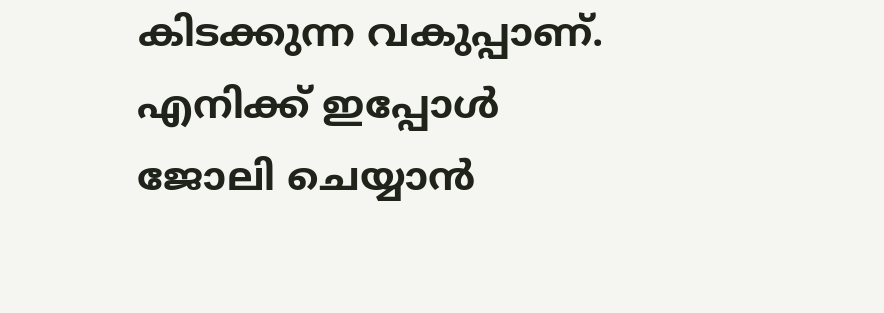കിടക്കുന്ന വകുപ്പാണ്. എനിക്ക് ഇപ്പോള്‍ ജോലി ചെയ്യാന്‍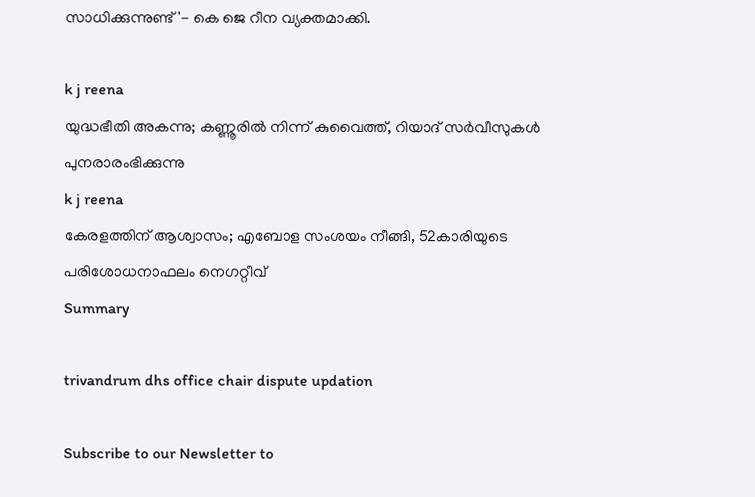സാധിക്കുന്നുണ്ട്'- കെ ജെ റീന വ്യക്തമാക്കി.

k j reena
യുദ്ധഭീതി അകന്നു; കണ്ണൂരില്‍ നിന്ന് കുവൈത്ത്, റിയാദ് സര്‍വീസുകള്‍ പുനരാരംഭിക്കുന്നു
k j reena
കേരളത്തിന് ആശ്വാസം; എബോള സംശയം നീങ്ങി, 52കാരിയുടെ പരിശോധനാഫലം നെഗറ്റീവ്
Summary

trivandrum dhs office chair dispute updation

Subscribe to our Newsletter to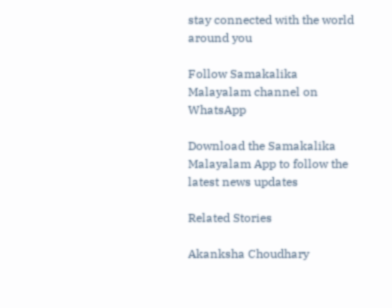stay connected with the world around you

Follow Samakalika Malayalam channel on WhatsApp

Download the Samakalika Malayalam App to follow the latest news updates

Related Stories

Akanksha Choudhary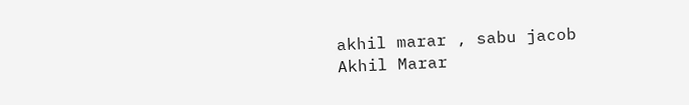akhil marar , sabu jacob
Akhil Marar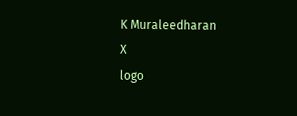K Muraleedharan
X
logo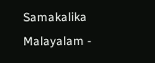Samakalika Malayalam -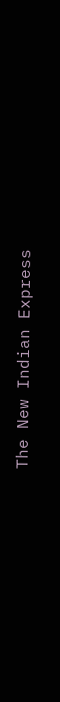The New Indian Express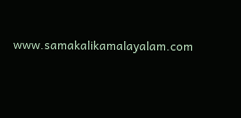www.samakalikamalayalam.com